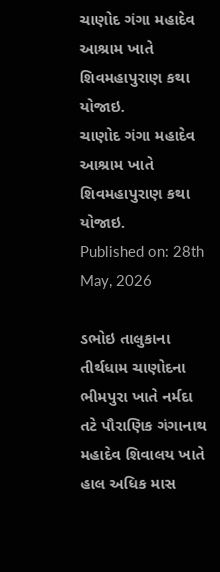ચાણોદ ગંગા મહાદેવ આશ્રામ ખાતે શિવમહાપુરાણ કથા યોજાઇ.
ચાણોદ ગંગા મહાદેવ આશ્રામ ખાતે શિવમહાપુરાણ કથા યોજાઇ.
Published on: 28th May, 2026

ડભોઇ તાલુકાના તીર્થધામ ચાણોદના ભીમપુરા ખાતે નર્મદા તટે પૌરાણિક ગંગાનાથ મહાદેવ શિવાલય ખાતે હાલ અધિક માસ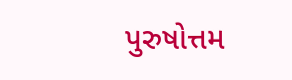પુરુષોત્તમ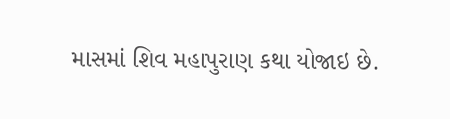માસમાં શિવ મહાપુરાણ કથા યોજાઇ છે.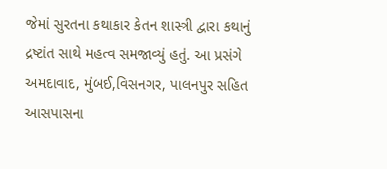જેમાં સુરતના કથાકાર કેતન શાસ્ત્રી દ્વારા કથાનું દ્રષ્ટાંત સાથે મહત્વ સમજાવ્યું હતું. આ પ્રસંગે અમદાવાદ, મુંબઈ,વિસનગર, પાલનપુર સહિત આસપાસના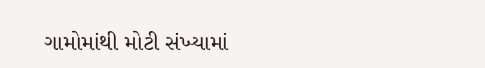ગામોમાંથી મોટી સંખ્યામાં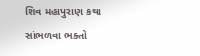શિવ મહાપુરાણ કથા સાંભળવા ભક્તો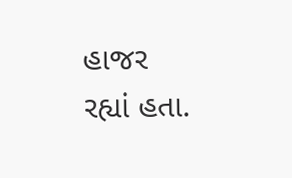હાજર રહ્યાં હતા.